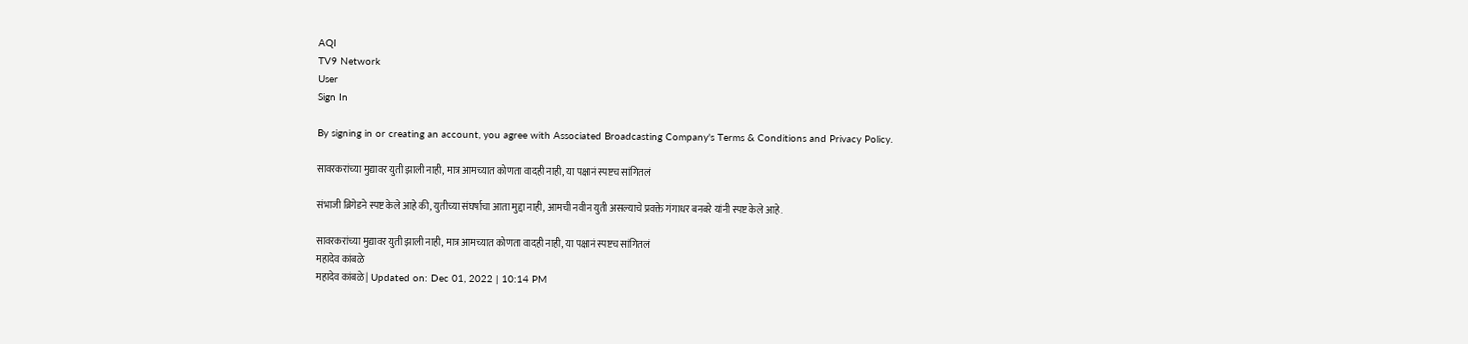AQI
TV9 Network
User
Sign In

By signing in or creating an account, you agree with Associated Broadcasting Company's Terms & Conditions and Privacy Policy.

सावरकरांच्या मुद्यावर युती झाली नाही, मात्र आमच्यात कोणता वादही नाही, या पक्षानं स्पष्टच सांगितलं

संभाजी ब्रिगेडने स्पष्ट केले आहे की, युतीच्या संघर्षाचा आता मुद्दा नाही, आमची नवीन युती असल्याचे प्रवक्ते गंगाधर बनबरे यांनी स्पष्ट केले आहे.

सावरकरांच्या मुद्यावर युती झाली नाही, मात्र आमच्यात कोणता वादही नाही, या पक्षानं स्पष्टच सांगितलं
महादेव कांबळे
महादेव कांबळे | Updated on: Dec 01, 2022 | 10:14 PM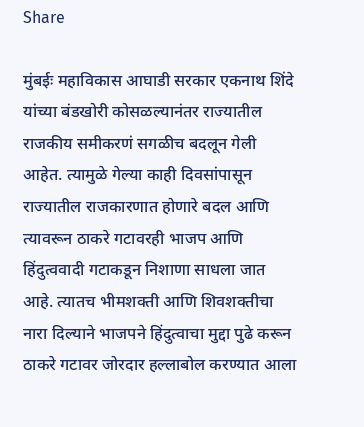Share

मुंबईः महाविकास आघाडी सरकार एकनाथ शिंदे यांच्या बंडखोरी कोसळल्यानंतर राज्यातील राजकीय समीकरणं सगळीच बदलून गेली आहेत. त्यामुळे गेल्या काही दिवसांपासून राज्यातील राजकारणात होणारे बदल आणि त्यावरून ठाकरे गटावरही भाजप आणि हिंदुत्ववादी गटाकडून निशाणा साधला जात आहे. त्यातच भीमशक्ती आणि शिवशक्तीचा नारा दिल्याने भाजपने हिंदुत्वाचा मुद्दा पुढे करून ठाकरे गटावर जोरदार हल्लाबोल करण्यात आला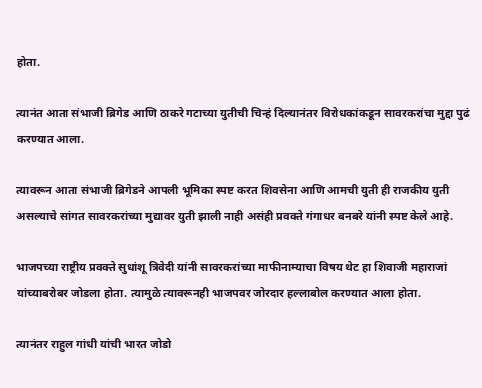होता.

त्यानंत आता संभाजी ब्रिगेड आणि ठाकरे गटाच्या युतीची चिन्हं दिल्यानंतर विरोधकांकडून सावरकरांचा मुद्दा पुढं करण्यात आला.

त्यावरून आता संभाजी ब्रिगेडने आपली भूमिका स्पष्ट करत शिवसेना आणि आमची युती ही राजकीय युती असल्याचे सांगत सावरकरांच्या मुद्यावर युती झाली नाही असंही प्रवक्ते गंगाधर बनबरे यांनी स्पष्ट केले आहे.

भाजपच्या राष्ट्रीय प्रवक्ते सुधांशू त्रिवेदी यांनी सावरकरांच्या माफीनाम्याचा विषय थेट हा शिवाजी महाराजां यांच्याबरोबर जोडला होता. त्यामुळे त्यावरूनही भाजपवर जोरदार हल्लाबोल करण्यात आला होता.

त्यानंतर राहुल गांधी यांची भारत जोडो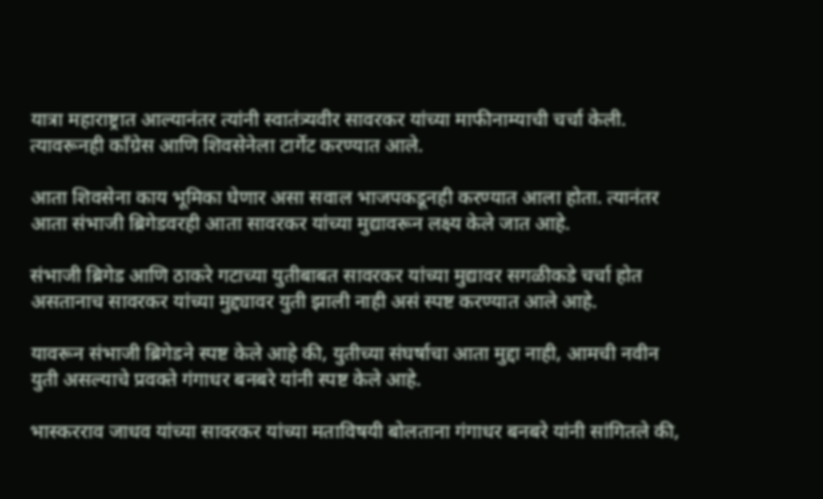यात्रा महाराष्ट्रात आल्यानंतर त्यांनी स्वातंत्र्यवीर सावरकर यांच्या माफीनाम्याची चर्चा केली. त्यावरूनही काँग्रेस आणि शिवसेनेला टार्गेट करण्यात आले.

आता शिवसेना काय भूमिका घेणार असा सवाल भाजपकडूनही करण्यात आला होता. त्यानंतर आता संभाजी ब्रिगेडवरही आता सावरकर यांच्या मुद्यावरून लक्ष्य केले जात आहे.

संभाजी ब्रिगेड आणि ठाकरे गटाच्या युतीबाबत सावरकर यांच्या मुद्यावर सगळीकडे चर्चा होत असतानाच सावरकर यांच्या मुद्द्यावर युती झाली नाही असं स्पष्ट करण्यात आले आहे.

यावरून संभाजी ब्रिगेडने स्पष्ट केले आहे की, युतीच्या संघर्षाचा आता मुद्दा नाही, आमची नवीन युती असल्याचे प्रवक्ते गंगाधर बनबरे यांनी स्पष्ट केले आहे.

भास्करराव जाधव यांच्या सावरकर यांच्या मताविषयी बोलताना गंगाधर बनबरे यांनी सांगितले की,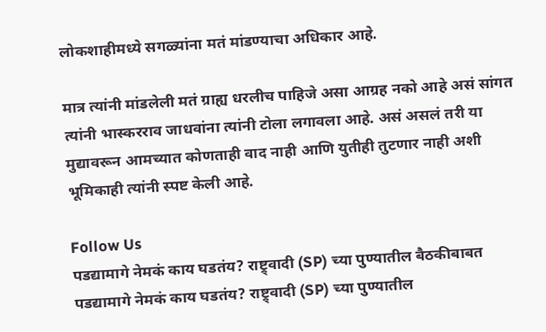लोकशाहीमध्ये सगळ्यांना मतं मांडण्याचा अधिकार आहे.

मात्र त्यांनी मांडलेली मतं ग्राह्य धरलीच पाहिजे असा आग्रह नको आहे असं सांगत त्यांनी भास्करराव जाधवांना त्यांनी टोला लगावला आहे. असं असलं तरी या मुद्यावरून आमच्यात कोणताही वाद नाही आणि युतीही तुटणार नाही अशी भूमिकाही त्यांनी स्पष्ट केली आहे.

Follow Us
पडद्यामागे नेमकं काय घडतंय? राष्ट्र्वादी (SP) च्या पुण्यातील बैठकीबाबत
पडद्यामागे नेमकं काय घडतंय? राष्ट्र्वादी (SP) च्या पुण्यातील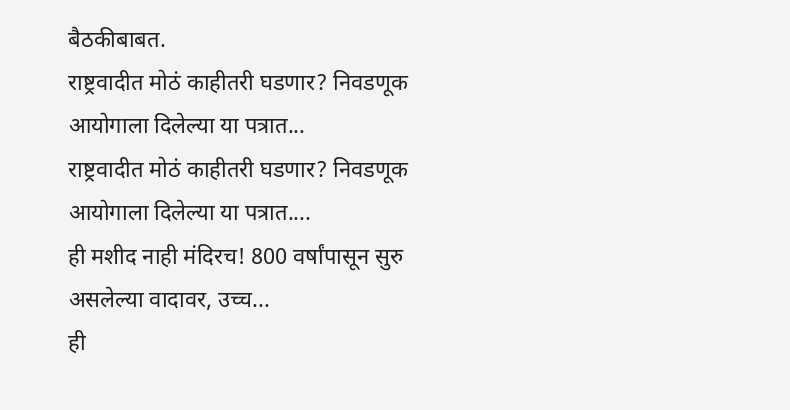बैठकीबाबत.
राष्ट्रवादीत मोठं काहीतरी घडणार? निवडणूक आयोगाला दिलेल्या या पत्रात...
राष्ट्रवादीत मोठं काहीतरी घडणार? निवडणूक आयोगाला दिलेल्या या पत्रात....
ही मशीद नाही मंदिरच! 800 वर्षांपासून सुरु असलेल्या वादावर, उच्च...
ही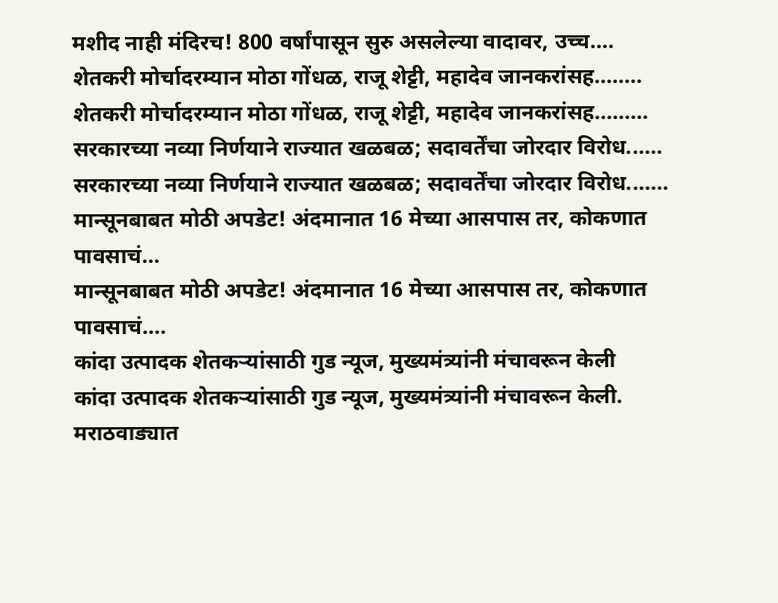मशीद नाही मंदिरच! 800 वर्षांपासून सुरु असलेल्या वादावर, उच्च....
शेतकरी मोर्चादरम्यान मोठा गोंधळ, राजू शेट्टी, महादेव जानकरांसह........
शेतकरी मोर्चादरम्यान मोठा गोंधळ, राजू शेट्टी, महादेव जानकरांसह.........
सरकारच्या नव्या निर्णयाने राज्यात खळबळ; सदावर्तेंचा जोरदार विरोध......
सरकारच्या नव्या निर्णयाने राज्यात खळबळ; सदावर्तेंचा जोरदार विरोध.......
मान्सूनबाबत मोठी अपडेट! अंदमानात 16 मेच्या आसपास तर, कोकणात पावसाचं...
मान्सूनबाबत मोठी अपडेट! अंदमानात 16 मेच्या आसपास तर, कोकणात पावसाचं....
कांदा उत्पादक शेतकऱ्यांसाठी गुड न्यूज, मुख्यमंत्र्यांनी मंचावरून केली
कांदा उत्पादक शेतकऱ्यांसाठी गुड न्यूज, मुख्यमंत्र्यांनी मंचावरून केली.
मराठवाड्यात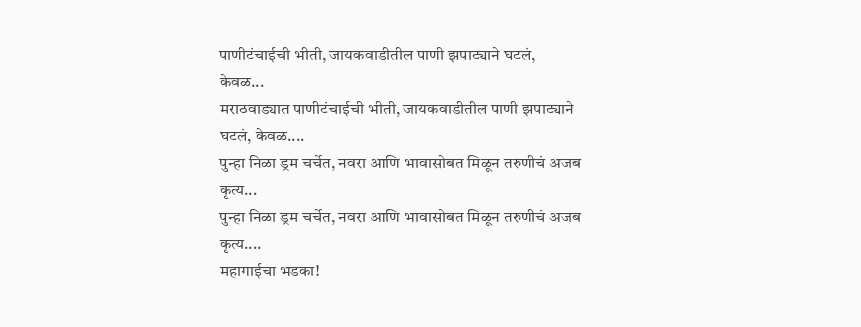पाणीटंचाईची भीती, जायकवाडीतील पाणी झपाट्याने घटलं, केवळ...
मराठवाड्यात पाणीटंचाईची भीती, जायकवाडीतील पाणी झपाट्याने घटलं, केवळ....
पुन्हा निळा ड्रम चर्चेत, नवरा आणि भावासोबत मिळून तरुणीचं अजब कृत्य...
पुन्हा निळा ड्रम चर्चेत, नवरा आणि भावासोबत मिळून तरुणीचं अजब कृत्य....
महागाईचा भडका!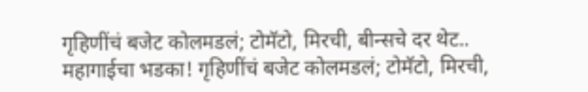गृहिणींचं बजेट कोलमडलं; टोमॅटो, मिरची, बीन्सचे दर थेट..
महागाईचा भडका! गृहिणींचं बजेट कोलमडलं; टोमॅटो, मिरची,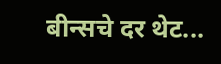बीन्सचे दर थेट...